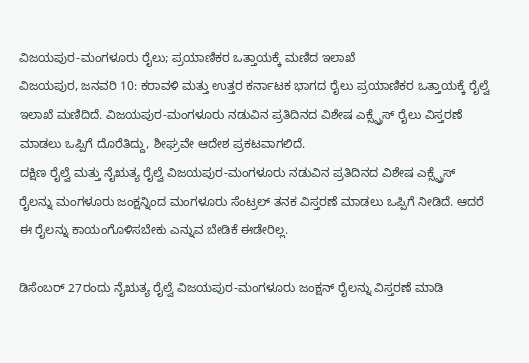ವಿಜಯಪುರ-ಮಂಗಳೂರು ರೈಲು; ಪ್ರಯಾಣಿಕರ ಒತ್ತಾಯಕ್ಕೆ ಮಣಿದ ಇಲಾಖೆ
ವಿಜಯಪುರ, ಜನವರಿ 10: ಕರಾವಳಿ ಮತ್ತು ಉತ್ತರ ಕರ್ನಾಟಕ ಭಾಗದ ರೈಲು ಪ್ರಯಾಣಿಕರ ಒತ್ತಾಯಕ್ಕೆ ರೈಲ್ವೆ ಇಲಾಖೆ ಮಣಿದಿದೆ. ವಿಜಯಪುರ-ಮಂಗಳೂರು ನಡುವಿನ ಪ್ರತಿದಿನದ ವಿಶೇಷ ಎಕ್ಸ್ಪ್ರೆಸ್ ರೈಲು ವಿಸ್ತರಣೆ ಮಾಡಲು ಒಪ್ಪಿಗೆ ದೊರೆತಿದ್ದು, ಶೀಘ್ರವೇ ಆದೇಶ ಪ್ರಕಟವಾಗಲಿದೆ.
ದಕ್ಷಿಣ ರೈಲ್ವೆ ಮತ್ತು ನೈಋತ್ಯ ರೈಲ್ವೆ ವಿಜಯಪುರ-ಮಂಗಳೂರು ನಡುವಿನ ಪ್ರತಿದಿನದ ವಿಶೇಷ ಎಕ್ಸ್ಪ್ರೆಸ್ ರೈಲನ್ನು ಮಂಗಳೂರು ಜಂಕ್ಷನ್ನಿಂದ ಮಂಗಳೂರು ಸೆಂಟ್ರಲ್ ತನಕ ವಿಸ್ತರಣೆ ಮಾಡಲು ಒಪ್ಪಿಗೆ ನೀಡಿದೆ. ಆದರೆ ಈ ರೈಲನ್ನು ಕಾಯಂಗೊಳಿಸಬೇಕು ಎನ್ನುವ ಬೇಡಿಕೆ ಈಡೇರಿಲ್ಲ.

ಡಿಸೆಂಬರ್ 27ರಂದು ನೈಋತ್ಯ ರೈಲ್ವೆ ವಿಜಯಪುರ-ಮಂಗಳೂರು ಜಂಕ್ಷನ್ ರೈಲನ್ನು ವಿಸ್ತರಣೆ ಮಾಡಿ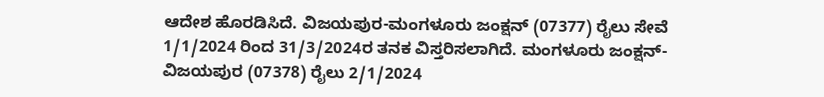ಆದೇಶ ಹೊರಡಿಸಿದೆ. ವಿಜಯಪುರ-ಮಂಗಳೂರು ಜಂಕ್ಷನ್ (07377) ರೈಲು ಸೇವೆ 1/1/2024 ರಿಂದ 31/3/2024ರ ತನಕ ವಿಸ್ತರಿಸಲಾಗಿದೆ. ಮಂಗಳೂರು ಜಂಕ್ಷನ್-ವಿಜಯಪುರ (07378) ರೈಲು 2/1/2024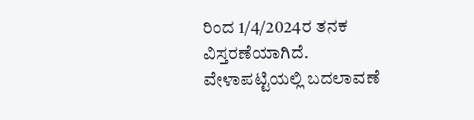ರಿಂದ 1/4/2024ರ ತನಕ ವಿಸ್ತರಣೆಯಾಗಿದೆ.
ವೇಳಾಪಟ್ಟಿಯಲ್ಲಿ ಬದಲಾವಣೆ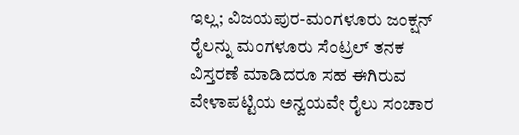ಇಲ್ಲ; ವಿಜಯಪುರ-ಮಂಗಳೂರು ಜಂಕ್ಷನ್ ರೈಲನ್ನು ಮಂಗಳೂರು ಸೆಂಟ್ರಲ್ ತನಕ ವಿಸ್ತರಣೆ ಮಾಡಿದರೂ ಸಹ ಈಗಿರುವ ವೇಳಾಪಟ್ಟಿಯ ಅನ್ವಯವೇ ರೈಲು ಸಂಚಾರ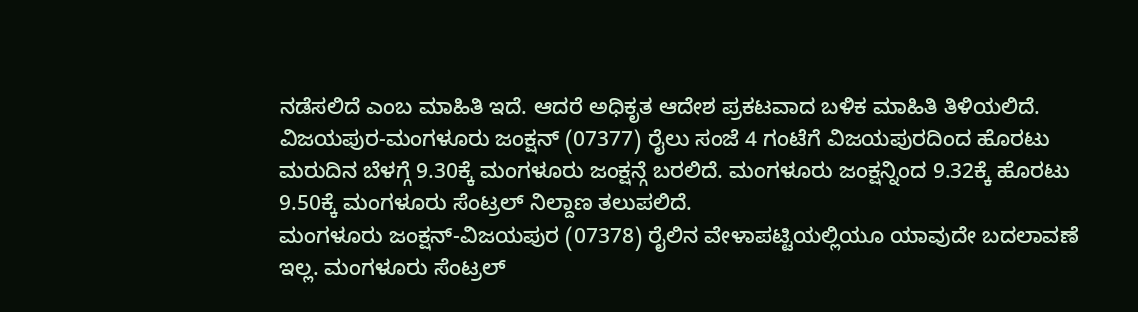ನಡೆಸಲಿದೆ ಎಂಬ ಮಾಹಿತಿ ಇದೆ. ಆದರೆ ಅಧಿಕೃತ ಆದೇಶ ಪ್ರಕಟವಾದ ಬಳಿಕ ಮಾಹಿತಿ ತಿಳಿಯಲಿದೆ.
ವಿಜಯಪುರ-ಮಂಗಳೂರು ಜಂಕ್ಷನ್ (07377) ರೈಲು ಸಂಜೆ 4 ಗಂಟೆಗೆ ವಿಜಯಪುರದಿಂದ ಹೊರಟು ಮರುದಿನ ಬೆಳಗ್ಗೆ 9.30ಕ್ಕೆ ಮಂಗಳೂರು ಜಂಕ್ಷನ್ಗೆ ಬರಲಿದೆ. ಮಂಗಳೂರು ಜಂಕ್ಷನ್ನಿಂದ 9.32ಕ್ಕೆ ಹೊರಟು 9.50ಕ್ಕೆ ಮಂಗಳೂರು ಸೆಂಟ್ರಲ್ ನಿಲ್ದಾಣ ತಲುಪಲಿದೆ.
ಮಂಗಳೂರು ಜಂಕ್ಷನ್-ವಿಜಯಪುರ (07378) ರೈಲಿನ ವೇಳಾಪಟ್ಟಿಯಲ್ಲಿಯೂ ಯಾವುದೇ ಬದಲಾವಣೆ ಇಲ್ಲ. ಮಂಗಳೂರು ಸೆಂಟ್ರಲ್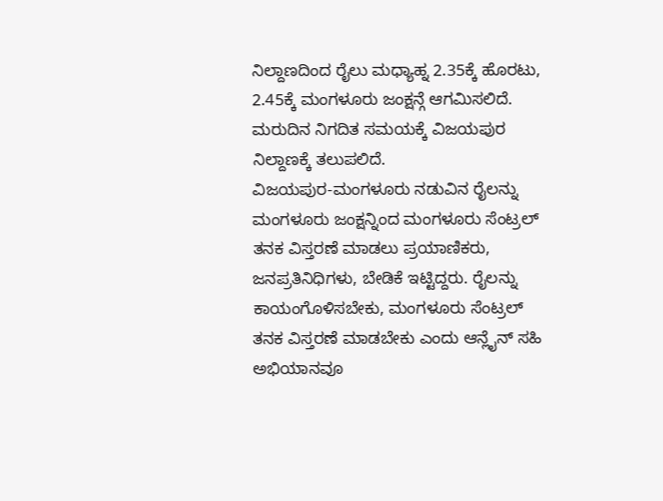ನಿಲ್ದಾಣದಿಂದ ರೈಲು ಮಧ್ಯಾಹ್ನ 2.35ಕ್ಕೆ ಹೊರಟು, 2.45ಕ್ಕೆ ಮಂಗಳೂರು ಜಂಕ್ಷನ್ಗೆ ಆಗಮಿಸಲಿದೆ. ಮರುದಿನ ನಿಗದಿತ ಸಮಯಕ್ಕೆ ವಿಜಯಪುರ ನಿಲ್ದಾಣಕ್ಕೆ ತಲುಪಲಿದೆ.
ವಿಜಯಪುರ-ಮಂಗಳೂರು ನಡುವಿನ ರೈಲನ್ನು ಮಂಗಳೂರು ಜಂಕ್ಷನ್ನಿಂದ ಮಂಗಳೂರು ಸೆಂಟ್ರಲ್ ತನಕ ವಿಸ್ತರಣೆ ಮಾಡಲು ಪ್ರಯಾಣಿಕರು, ಜನಪ್ರತಿನಿಧಿಗಳು, ಬೇಡಿಕೆ ಇಟ್ಟಿದ್ದರು. ರೈಲನ್ನು ಕಾಯಂಗೊಳಿಸಬೇಕು, ಮಂಗಳೂರು ಸೆಂಟ್ರಲ್ ತನಕ ವಿಸ್ತರಣೆ ಮಾಡಬೇಕು ಎಂದು ಆನ್ಲೈನ್ ಸಹಿ ಅಭಿಯಾನವೂ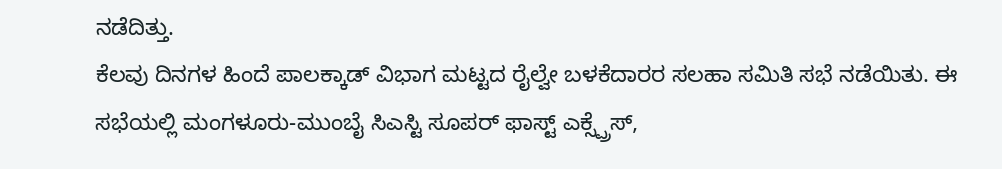ನಡೆದಿತ್ತು.
ಕೆಲವು ದಿನಗಳ ಹಿಂದೆ ಪಾಲಕ್ಕಾಡ್ ವಿಭಾಗ ಮಟ್ಟದ ರೈಲ್ವೇ ಬಳಕೆದಾರರ ಸಲಹಾ ಸಮಿತಿ ಸಭೆ ನಡೆಯಿತು. ಈ ಸಭೆಯಲ್ಲಿ ಮಂಗಳೂರು-ಮುಂಬೈ ಸಿಎಸ್ಟಿ ಸೂಪರ್ ಫಾಸ್ಟ್ ಎಕ್ಸ್ಪ್ರೆಸ್,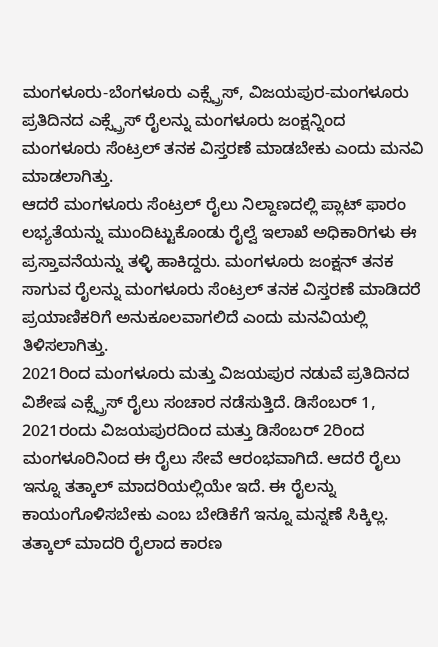ಮಂಗಳೂರು-ಬೆಂಗಳೂರು ಎಕ್ಸ್ಪ್ರೆಸ್, ವಿಜಯಪುರ-ಮಂಗಳೂರು ಪ್ರತಿದಿನದ ಎಕ್ಸ್ಪ್ರೆಸ್ ರೈಲನ್ನು ಮಂಗಳೂರು ಜಂಕ್ಷನ್ನಿಂದ ಮಂಗಳೂರು ಸೆಂಟ್ರಲ್ ತನಕ ವಿಸ್ತರಣೆ ಮಾಡಬೇಕು ಎಂದು ಮನವಿ ಮಾಡಲಾಗಿತ್ತು.
ಆದರೆ ಮಂಗಳೂರು ಸೆಂಟ್ರಲ್ ರೈಲು ನಿಲ್ದಾಣದಲ್ಲಿ ಪ್ಲಾಟ್ ಫಾರಂ ಲಭ್ಯತೆಯನ್ನು ಮುಂದಿಟ್ಟುಕೊಂಡು ರೈಲ್ವೆ ಇಲಾಖೆ ಅಧಿಕಾರಿಗಳು ಈ ಪ್ರಸ್ತಾವನೆಯನ್ನು ತಳ್ಳಿ ಹಾಕಿದ್ದರು. ಮಂಗಳೂರು ಜಂಕ್ಷನ್ ತನಕ ಸಾಗುವ ರೈಲನ್ನು ಮಂಗಳೂರು ಸೆಂಟ್ರಲ್ ತನಕ ವಿಸ್ತರಣೆ ಮಾಡಿದರೆ ಪ್ರಯಾಣಿಕರಿಗೆ ಅನುಕೂಲವಾಗಲಿದೆ ಎಂದು ಮನವಿಯಲ್ಲಿ ತಿಳಿಸಲಾಗಿತ್ತು.
2021ರಿಂದ ಮಂಗಳೂರು ಮತ್ತು ವಿಜಯಪುರ ನಡುವೆ ಪ್ರತಿದಿನದ ವಿಶೇಷ ಎಕ್ಸ್ಪ್ರೆಸ್ ರೈಲು ಸಂಚಾರ ನಡೆಸುತ್ತಿದೆ. ಡಿಸೆಂಬರ್ 1, 2021ರಂದು ವಿಜಯಪುರದಿಂದ ಮತ್ತು ಡಿಸೆಂಬರ್ 2ರಿಂದ ಮಂಗಳೂರಿನಿಂದ ಈ ರೈಲು ಸೇವೆ ಆರಂಭವಾಗಿದೆ. ಆದರೆ ರೈಲು ಇನ್ನೂ ತತ್ಕಾಲ್ ಮಾದರಿಯಲ್ಲಿಯೇ ಇದೆ. ಈ ರೈಲನ್ನು ಕಾಯಂಗೊಳಿಸಬೇಕು ಎಂಬ ಬೇಡಿಕೆಗೆ ಇನ್ನೂ ಮನ್ನಣೆ ಸಿಕ್ಕಿಲ್ಲ. ತತ್ಕಾಲ್ ಮಾದರಿ ರೈಲಾದ ಕಾರಣ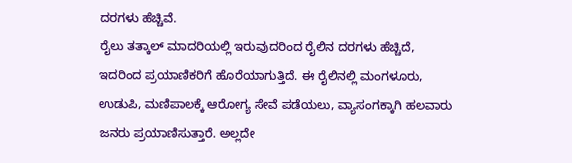ದರಗಳು ಹೆಚ್ಚಿವೆ.
ರೈಲು ತತ್ಕಾಲ್ ಮಾದರಿಯಲ್ಲಿ ಇರುವುದರಿಂದ ರೈಲಿನ ದರಗಳು ಹೆಚ್ಚಿದೆ, ಇದರಿಂದ ಪ್ರಯಾಣಿಕರಿಗೆ ಹೊರೆಯಾಗುತ್ತಿದೆ. ಈ ರೈಲಿನಲ್ಲಿ ಮಂಗಳೂರು, ಉಡುಪಿ, ಮಣಿಪಾಲಕ್ಕೆ ಆರೋಗ್ಯ ಸೇವೆ ಪಡೆಯಲು, ವ್ಯಾಸಂಗಕ್ಕಾಗಿ ಹಲವಾರು ಜನರು ಪ್ರಯಾಣಿಸುತ್ತಾರೆ. ಅಲ್ಲದೇ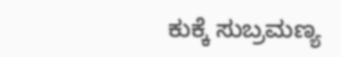ಕುಕ್ಕೆ ಸುಬ್ರಮಣ್ಯ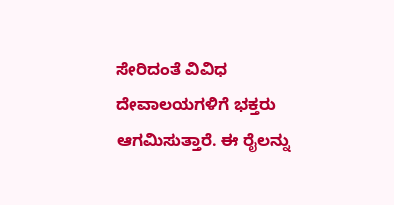ಸೇರಿದಂತೆ ವಿವಿಧ ದೇವಾಲಯಗಳಿಗೆ ಭಕ್ತರು ಆಗಮಿಸುತ್ತಾರೆ. ಈ ರೈಲನ್ನು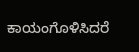ಕಾಯಂಗೊಳಿಸಿದರೆ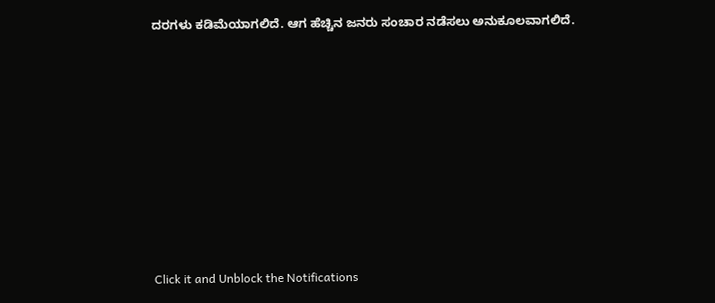ದರಗಳು ಕಡಿಮೆಯಾಗಲಿದೆ. ಆಗ ಹೆಚ್ಚಿನ ಜನರು ಸಂಚಾರ ನಡೆಸಲು ಅನುಕೂಲವಾಗಲಿದೆ.












Click it and Unblock the Notifications